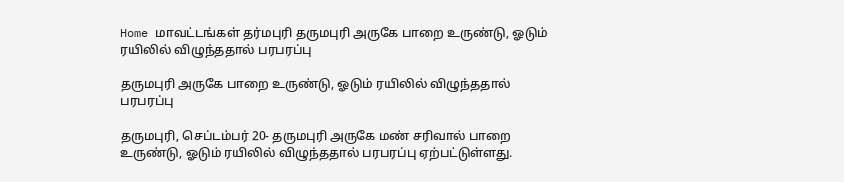Home மாவட்டங்கள் தர்மபுரி தருமபுரி அருகே பாறை உருண்டு, ஓடும் ரயிலில் விழுந்ததால் பரபரப்பு

தருமபுரி அருகே பாறை உருண்டு, ஓடும் ரயிலில் விழுந்ததால் பரபரப்பு

தருமபுரி, செப்டம்பர் 20- தருமபுரி அருகே மண் சரிவால் பாறை உருண்டு, ஓடும் ரயிலில் விழுந்ததால் பரபரப்பு ஏற்பட்டுள்ளது.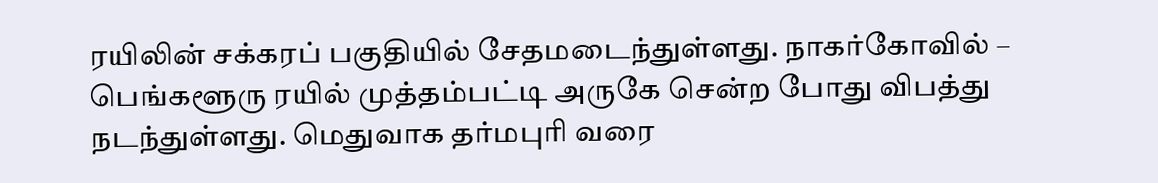ரயிலின் சக்கரப் பகுதியில் சேதமடைந்துள்ளது. நாகர்கோவில் – பெங்களூரு ரயில் முத்தம்பட்டி அருகே சென்ற போது விபத்து நடந்துள்ளது. மெதுவாக தர்மபுரி வரை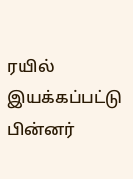ரயில் இயக்கப்பட்டு பின்னர்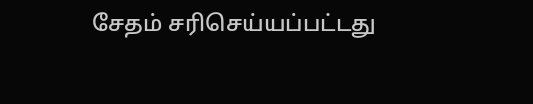சேதம் சரிசெய்யப்பட்டது